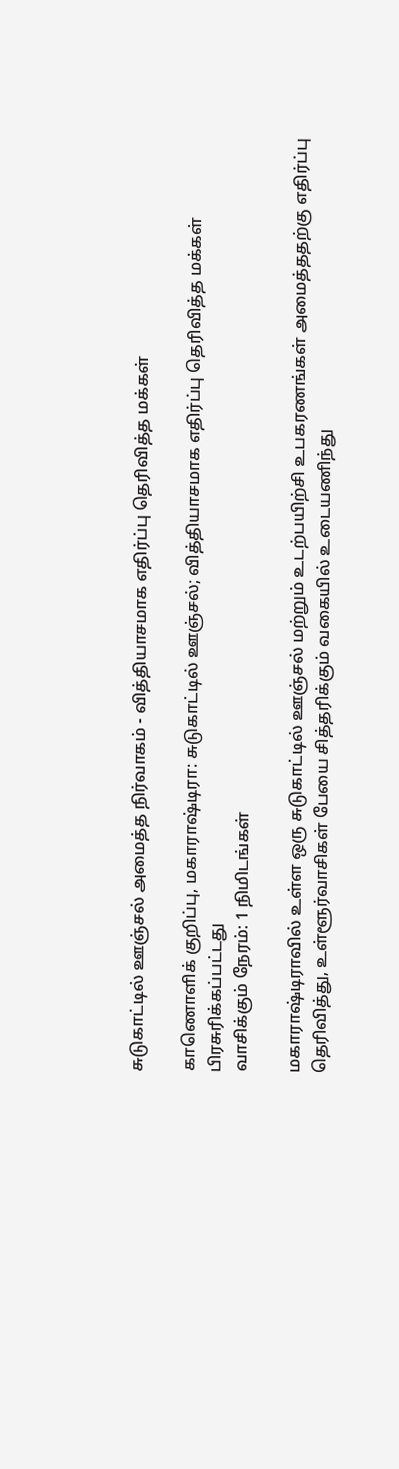சுடுகாட்டில் ஊஞ்சல் அமைத்த நிர்வாகம் - வித்தியாசமாக எதிர்ப்பு தெரிவித்த மக்கள்

காணொளிக் குறிப்பு, மகாராஷ்டிரா: சுடுகாட்டில் ஊஞ்சல்; வித்தியாசமாக எதிர்ப்பு தெரிவித்த மக்கள்
பிரசுரிக்கப்பட்டது
வாசிக்கும் நேரம்: 1 நிமிடங்கள்

மகாராஷ்டிராவில் உள்ள ஒரு சுடுகாட்டில் ஊஞ்சல் மற்றும் உடற்பயிற்சி உபகரணங்கள் அமைத்ததற்கு எதிர்ப்பு தெரிவித்து, உள்ளூர்வாசிகள் பேயை சித்தரிக்கும் வகையில் உடையணிந்து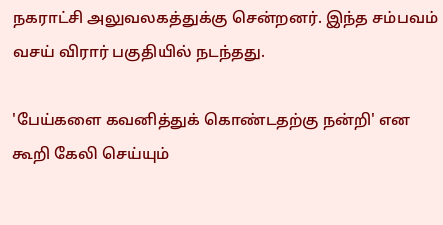நகராட்சி அலுவலகத்துக்கு சென்றனர். இந்த சம்பவம் வசய் விரார் பகுதியில் நடந்தது.

'பேய்களை கவனித்துக் கொண்டதற்கு நன்றி' என கூறி கேலி செய்யும்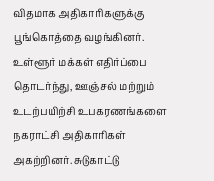விதமாக அதிகாரிகளுக்கு பூங்கொத்தை வழங்கினர். உள்ளூர் மக்கள் எதிர்ப்பை தொடர்ந்து, ஊஞ்சல் மற்றும் உடற்பயிற்சி உபகரணங்களை நகராட்சி அதிகாரிகள் அகற்றினர். சுடுகாட்டு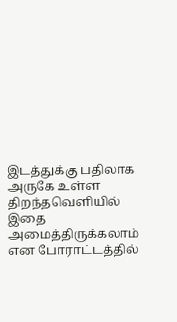இடத்துக்கு பதிலாக அருகே உள்ள திறந்தவெளியில் இதை அமைத்திருக்கலாம் என போராட்டத்தில்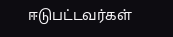ஈடுபட்டவர்கள்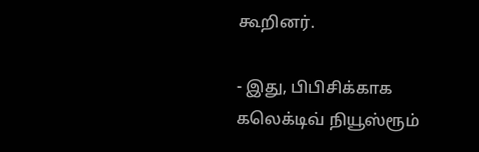கூறினர்.

- இது, பிபிசிக்காக கலெக்டிவ் நியூஸ்ரூம்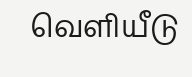வெளியீடு